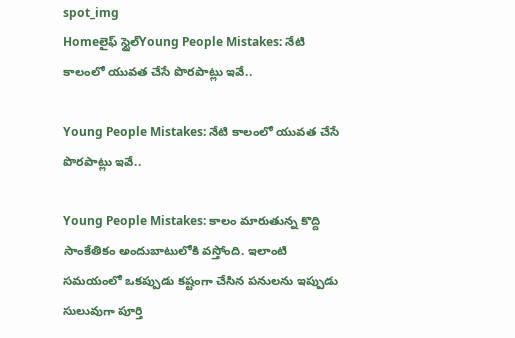spot_img
Homeలైఫ్ స్టైల్Young People Mistakes: నేటి కాలంలో యువత చేసే పొరపాట్లు ఇవే..

Young People Mistakes: నేటి కాలంలో యువత చేసే పొరపాట్లు ఇవే..

Young People Mistakes: కాలం మారుతున్న కొద్ది సాంకేతికం అందుబాటులోకి వస్తోంది. ఇలాంటి సమయంలో ఒకప్పుడు కష్టంగా చేసిన పనులను ఇప్పుడు సులువుగా పూర్తి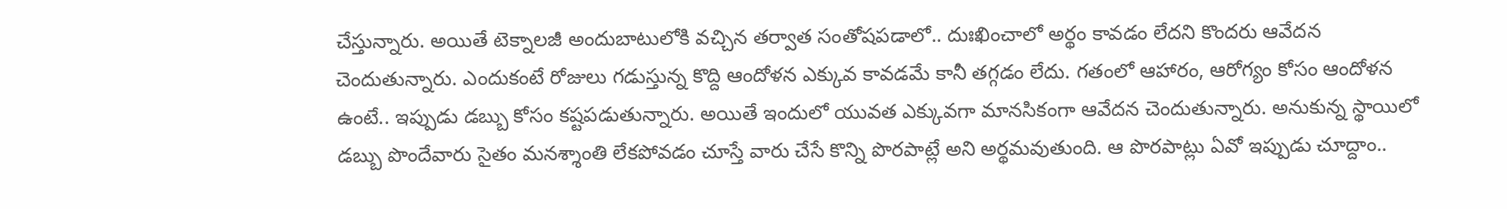చేస్తున్నారు. అయితే టెక్నాలజీ అందుబాటులోకి వచ్చిన తర్వాత సంతోషపడాలో.. దుఃఖించాలో అర్థం కావడం లేదని కొందరు ఆవేదన చెందుతున్నారు. ఎందుకంటే రోజులు గడుస్తున్న కొద్ది ఆందోళన ఎక్కువ కావడమే కానీ తగ్గడం లేదు. గతంలో ఆహారం, ఆరోగ్యం కోసం ఆందోళన ఉంటే.. ఇప్పుడు డబ్బు కోసం కష్టపడుతున్నారు. అయితే ఇందులో యువత ఎక్కువగా మానసికంగా ఆవేదన చెందుతున్నారు. అనుకున్న స్థాయిలో డబ్బు పొందేవారు సైతం మనశ్శాంతి లేకపోవడం చూస్తే వారు చేసే కొన్ని పొరపాట్లే అని అర్థమవుతుంది. ఆ పొరపాట్లు ఏవో ఇప్పుడు చూద్దాం..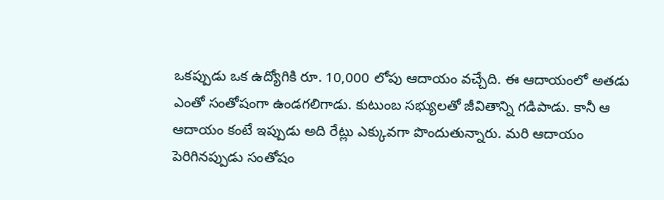ఒకప్పుడు ఒక ఉద్యోగికి రూ. 10,000 లోపు ఆదాయం వచ్చేది. ఈ ఆదాయంలో అతడు ఎంతో సంతోషంగా ఉండగలిగాడు. కుటుంబ సభ్యులతో జీవితాన్ని గడిపాడు. కానీ ఆ ఆదాయం కంటే ఇప్పుడు అది రేట్లు ఎక్కువగా పొందుతున్నారు. మరి ఆదాయం పెరిగినప్పుడు సంతోషం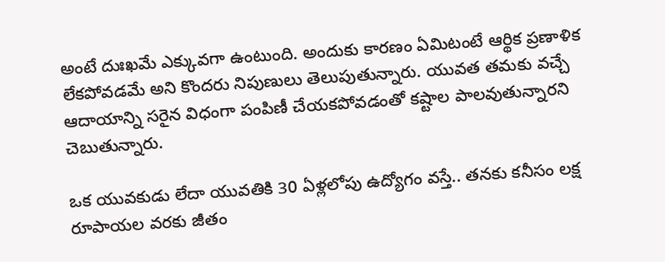అంటే దుఃఖమే ఎక్కువగా ఉంటుంది. అందుకు కారణం ఏమిటంటే ఆర్థిక ప్రణాళిక లేకపోవడమే అని కొందరు నిపుణులు తెలుపుతున్నారు. యువత తమకు వచ్చే ఆదాయాన్ని సరైన విధంగా పంపిణీ చేయకపోవడంతో కష్టాల పాలవుతున్నారని చెబుతున్నారు.

ఒక యువకుడు లేదా యువతికి 30 ఏళ్లలోపు ఉద్యోగం వస్తే.. తనకు కనీసం లక్ష రూపాయల వరకు జీతం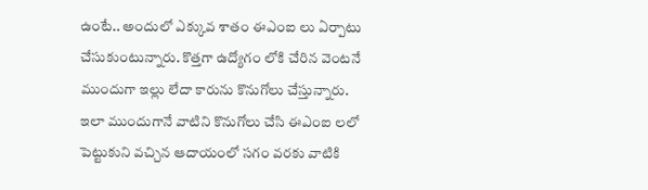ఉంటే.. అందులో ఎక్కువ శాతం ఈఎంఐ లు ఏర్పాటు చేసుకుంటున్నారు. కొత్తగా ఉద్యోగం లోకి చేరిన వెంటనే ముందుగా ఇల్లు లేదా కారును కొనుగోలు చేస్తున్నారు. ఇలా ముందుగానే వాటిని కొనుగోలు చేసి ఈఎంఐ లలో పెట్టుకుని వచ్చిన ఆదాయంలో సగం వరకు వాటికి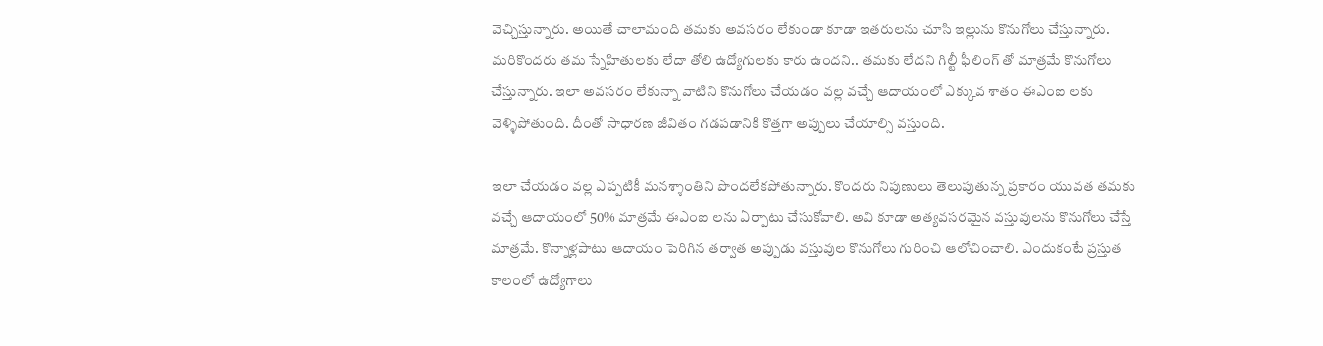వెచ్చిస్తున్నారు. అయితే చాలామంది తమకు అవసరం లేకుండా కూడా ఇతరులను చూసి ఇల్లును కొనుగోలు చేస్తున్నారు. మరికొందరు తమ స్నేహితులకు లేదా తోలి ఉద్యోగులకు కారు ఉందని.. తమకు లేదని గిల్టీ ఫీలింగ్ తో మాత్రమే కొనుగోలు చేస్తున్నారు. ఇలా అవసరం లేకున్నా వాటిని కొనుగోలు చేయడం వల్ల వచ్చే ఆదాయంలో ఎక్కువ శాతం ఈఎంఐ లకు వెళ్ళిపోతుంది. దీంతో సాధారణ జీవితం గడపడానికి కొత్తగా అప్పులు చేయాల్సి వస్తుంది.

ఇలా చేయడం వల్ల ఎప్పటికీ మనశ్శాంతిని పొందలేకపోతున్నారు. కొందరు నిపుణులు తెలుపుతున్న ప్రకారం యువత తమకు వచ్చే ఆదాయంలో 50% మాత్రమే ఈఎంఐ లను ఏర్పాటు చేసుకోవాలి. అవి కూడా అత్యవసరమైన వస్తువులను కొనుగోలు చేస్తే మాత్రమే. కొన్నాళ్లపాటు ఆదాయం పెరిగిన తర్వాత అప్పుడు వస్తువుల కొనుగోలు గురించి ఆలోచించాలి. ఎందుకంటే ప్రస్తుత కాలంలో ఉద్యోగాలు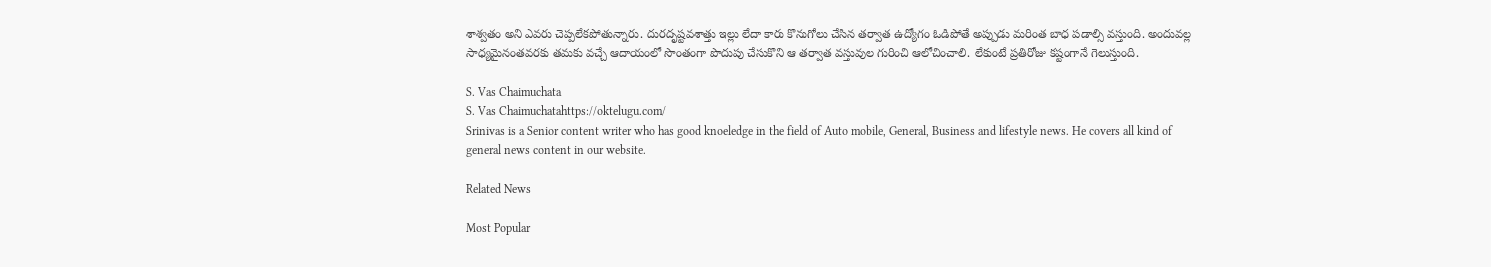శాశ్వతం అని ఎవరు చెప్పలేకపోతున్నారు. దురదృష్టవశాత్తు ఇల్లు లేదా కారు కొనుగోలు చేసిన తర్వాత ఉద్యోగం ఓడిపోతే అప్పుడు మరింత బాధ పడాల్సి వస్తుంది. అందువల్ల సాధ్యమైనంతవరకు తమకు వచ్చే ఆదాయంలో సొంతంగా పొదుపు చేసుకొని ఆ తర్వాత వస్తువుల గురించి ఆలోచించాలి. లేకుంటే ప్రతిరోజు కష్టంగానే గెలుస్తుంది.

S. Vas Chaimuchata
S. Vas Chaimuchatahttps://oktelugu.com/
Srinivas is a Senior content writer who has good knoeledge in the field of Auto mobile, General, Business and lifestyle news. He covers all kind of general news content in our website.

Related News

Most Popular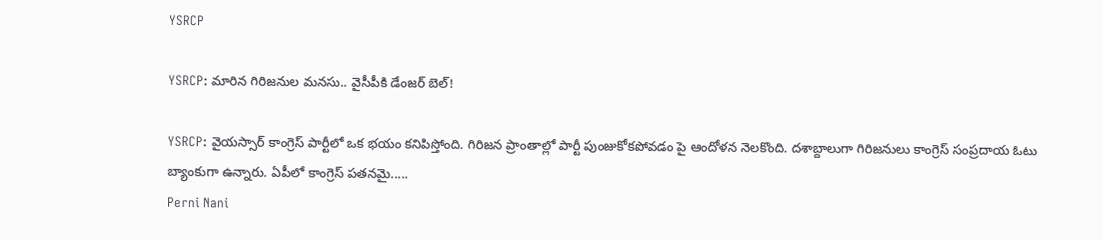YSRCP

YSRCP: మారిన గిరిజనుల మనసు.. వైసీపీకి డేంజర్ బెల్!

YSRCP: వైయస్సార్ కాంగ్రెస్ పార్టీలో ఒక భయం కనిపిస్తోంది. గిరిజన ప్రాంతాల్లో పార్టీ పుంజుకోకపోవడం పై ఆందోళన నెలకొంది. దశాబ్దాలుగా గిరిజనులు కాంగ్రెస్ సంప్రదాయ ఓటు బ్యాంకుగా ఉన్నారు. ఏపీలో కాంగ్రెస్ పతనమై.....
Perni Nani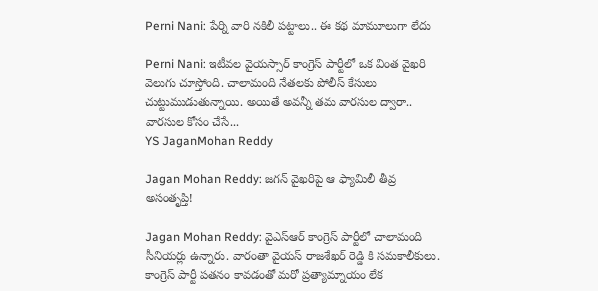Perni Nani: పేర్ని వారి నకిలీ పట్టాలు.. ఈ కథ మామూలుగా లేదు

Perni Nani: ఇటీవల వైయస్సార్ కాంగ్రెస్ పార్టీలో ఒక వింత వైఖరి వెలుగు చూస్తోంది. చాలామంది నేతలకు పోలీస్ కేసులు చుట్టుముడుతున్నాయి. అయితే అవన్నీ తమ వారసుల ద్వారా.. వారసుల కోసం చేసే...
YS JaganMohan Reddy

Jagan Mohan Reddy: జగన్ వైఖరిపై ఆ ఫ్యామిలీ తీవ్ర అసంతృప్తి!

Jagan Mohan Reddy: వైఎస్ఆర్ కాంగ్రెస్ పార్టీలో చాలామంది సీనియర్లు ఉన్నారు. వారంతా వైయస్ రాజశేఖర్ రెడ్డి కి సమకాలీకులు. కాంగ్రెస్ పార్టీ పతనం కావడంతో మరో ప్రత్యామ్నాయం లేక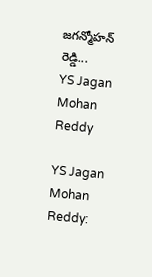జగన్మోహన్ రెడ్డి...
YS Jagan Mohan Reddy

YS Jagan Mohan Reddy: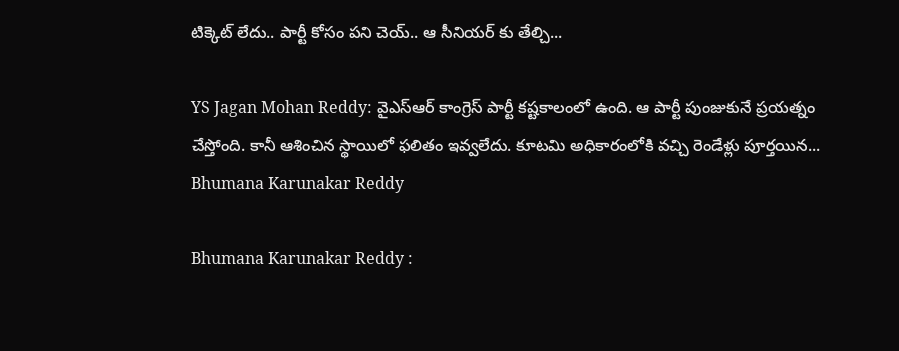టిక్కెట్ లేదు.. పార్టీ కోసం పని చెయ్.. ఆ సీనియర్ కు తేల్చి...

YS Jagan Mohan Reddy: వైఎస్ఆర్ కాంగ్రెస్ పార్టీ కష్టకాలంలో ఉంది. ఆ పార్టీ పుంజుకునే ప్రయత్నం చేస్తోంది. కానీ ఆశించిన స్థాయిలో ఫలితం ఇవ్వలేదు. కూటమి అధికారంలోకి వచ్చి రెండేళ్లు పూర్తయిన...
Bhumana Karunakar Reddy

Bhumana Karunakar Reddy :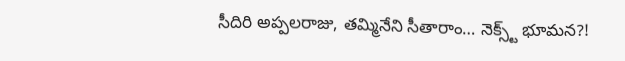సీదిరి అప్పలరాజు, తమ్మినేని సీతారాం… నెక్స్ట్ భూమన?!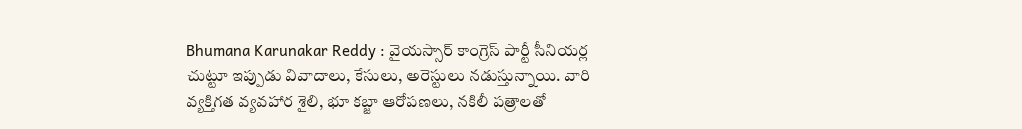Bhumana Karunakar Reddy : వైయస్సార్ కాంగ్రెస్ పార్టీ సీనియర్ల చుట్టూ ఇప్పుడు వివాదాలు, కేసులు, అరెస్టులు నడుస్తున్నాయి. వారి వ్యక్తిగత వ్యవహార శైలి, భూ కబ్జా ఆరోపణలు, నకిలీ పత్రాలతో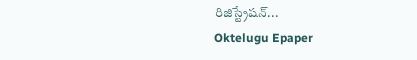రిజిస్ట్రేషన్...
Oktelugu Epaper